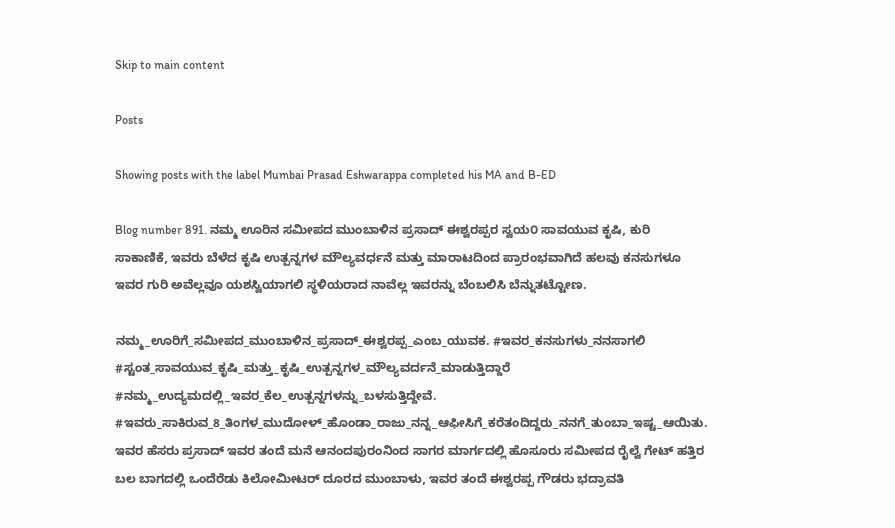Skip to main content

Posts

Showing posts with the label Mumbai Prasad Eshwarappa completed his MA and B-ED

Blog number 891. ನಮ್ಮ ಊರಿನ ಸಮೀಪದ ಮುಂಬಾಳಿನ ಪ್ರಸಾದ್ ಈಶ್ವರಪ್ಪರ ಸ್ವಯ೦ ಸಾವಯುವ ಕೃಷಿ, ಕುರಿ ಸಾಕಾಣಿಕೆ, ಇವರು ಬೆಳೆದ ಕೃಷಿ ಉತ್ಪನ್ನಗಳ ಮೌಲ್ಯವರ್ಧನೆ ಮತ್ತು ಮಾರಾಟದಿಂದ ಪ್ರಾರಂಭವಾಗಿದೆ ಹಲವು ಕನಸುಗಳೂ ಇವರ ಗುರಿ ಅವೆಲ್ಲವೂ ಯಶಸ್ವಿಯಾಗಲಿ ಸ್ಥಳಿಯರಾದ ನಾವೆಲ್ಲ ಇವರನ್ನು ಬೆಂಬಲಿಸಿ ಬೆನ್ನುತಟ್ಟೋಣ.

ನಮ್ಮ_ಊರಿಗೆ_ಸಮೀಪದ_ಮುಂಬಾಳಿನ_ಪ್ರಸಾದ್_ಈಶ್ವರಪ್ಪ_ಎಂಬ_ಯುವಕ. #ಇವರ_ಕನಸುಗಳು_ನನಸಾಗಲಿ #ಸ್ಟಂತ_ಸಾವಯುವ_ಕೃಷಿ_ಮತ್ತು_ಕೃಷಿ_ಉತ್ಪನ್ನಗಳ_ಮೌಲ್ಯವರ್ದನೆ_ಮಾಡುತ್ತಿದ್ದಾರೆ #ನಮ್ಮ_ಉದ್ಯಮದಲ್ಲಿ_ಇವರ_ಕೆಲ_ಉತ್ಪನ್ನಗಳನ್ನು_ಬಳಸುತ್ತಿದ್ದೇವೆ. #ಇವರು_ಸಾಕಿರುವ_8_ತಿಂಗಳ_ಮುದೋಳ್_ಹೊಂಡಾ_ರಾಜು_ನನ್ನ_ಆಫೀಸಿಗೆ_ಕರೆತಂದಿದ್ದರು_ನನಗೆ_ತುಂಬಾ_ಇಷ್ಟ_ಆಯಿತು.   ಇವರ ಹೆಸರು ಪ್ರಸಾದ್ ಇವರ ತಂದೆ ಮನೆ ಆನಂದಪುರಂನಿಂದ ಸಾಗರ ಮಾರ್ಗದಲ್ಲಿ ಹೊಸೂರು ಸಮೀಪದ ರೈಲ್ವೆ ಗೇಟ್ ಹತ್ತಿರ ಬಲ ಬಾಗದಲ್ಲಿ ಒಂದೆರೆಡು ಕಿಲೋಮೀಟರ್ ದೂರದ ಮುಂಬಾಳು, ಇವರ ತಂದೆ ಈಶ್ವರಪ್ಪ ಗೌಡರು ಭದ್ರಾವತಿ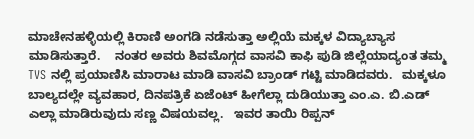ಮಾಚೇನಹಳ್ಳಿಯಲ್ಲಿ ಕಿರಾಣಿ ಅಂಗಡಿ ನಡೆಸುತ್ತಾ ಅಲ್ಲಿಯೆ ಮಕ್ಕಳ ವಿದ್ಯಾಬ್ಯಾಸ ಮಾಡಿಸುತ್ತಾರೆ.    ನಂತರ ಅವರು ಶಿವಮೊಗ್ಗದ ವಾಸವಿ ಕಾಫಿ ಪುಡಿ ಜಿಲ್ಲೆಯಾದ್ಯಂತ ತಮ್ಮ TVS ನಲ್ಲಿ ಪ್ರಯಾಣಿಸಿ ಮಾರಾಟ ಮಾಡಿ ವಾಸವಿ ಬ್ರಾಂಡ್ ಗಟ್ಟಿ ಮಾಡಿದವರು.   ಮಕ್ಕಳೂ ಬಾಲ್ಯದಲ್ಲೇ ವ್ಯವಹಾರ, ದಿನಪತ್ರಿಕೆ ಏಜೆಂಟ್ ಹೀಗೆಲ್ಲಾ ದುಡಿಯುತ್ತಾ ಎಂ.ಎ. ಬಿ.ಎಡ್ ಎಲ್ಲಾ ಮಾಡಿರುವುದು ಸಣ್ಣ ವಿಷಯವಲ್ಲ.   ಇವರ ತಾಯಿ ರಿಪ್ಪನ್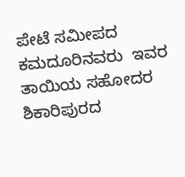ಪೇಟೆ ಸಮೀಪದ ಕಮದೂರಿನವರು  ಇವರ ತಾಯಿಯ ಸಹೋದರ ಶಿಕಾರಿಪುರದ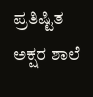ಪ್ರತಿಷ್ಟಿತ ಅಕ್ಷರ ಶಾಲೆ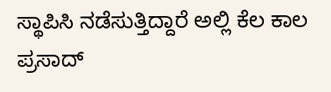ಸ್ಥಾಪಿಸಿ ನಡೆಸುತ್ತಿದ್ದಾರೆ ಅಲ್ಲಿ ಕೆಲ ಕಾಲ ಪ್ರಸಾದ್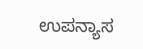ಉಪನ್ಯಾಸ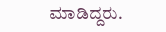ಮಾಡಿದ್ದರು.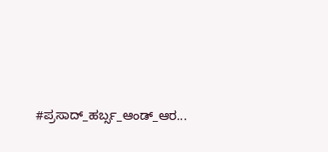#ಪ್ರಸಾದ್_ಹರ್ಬ್ಸ_ಆಂಡ್_ಆರ...